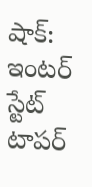షాక్: ఇంటర్ స్టేట్ టాపర్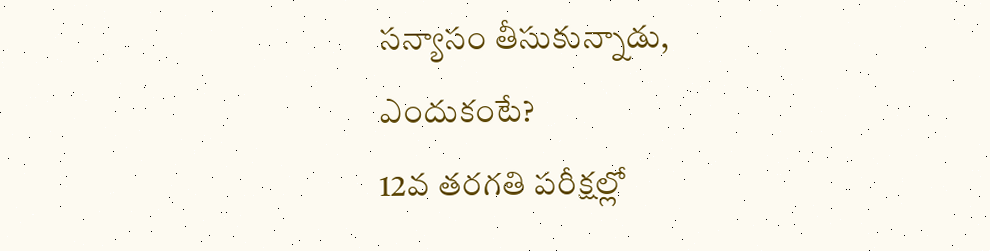సన్యాసం తీసుకున్నాడు, ఎందుకంటే?
12వ తరగతి పరీక్షల్లో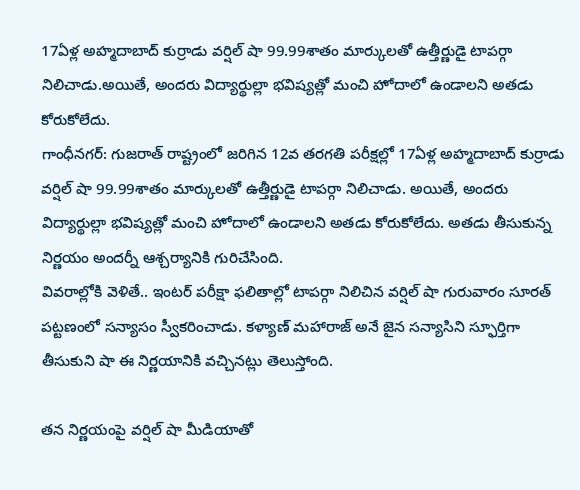17ఏళ్ల అహ్మదాబాద్ కుర్రాడు వర్షిల్ షా 99.99శాతం మార్కులతో ఉత్తీర్ణుడై టాపర్గా నిలిచాడు.అయితే, అందరు విద్యార్థుల్లా భవిష్యత్లో మంచి హోదాలో ఉండాలని అతడు కోరుకోలేదు.
గాంధీనగర్: గుజరాత్ రాష్ట్రంలో జరిగిన 12వ తరగతి పరీక్షల్లో 17ఏళ్ల అహ్మదాబాద్ కుర్రాడు వర్షిల్ షా 99.99శాతం మార్కులతో ఉత్తీర్ణుడై టాపర్గా నిలిచాడు. అయితే, అందరు విద్యార్థుల్లా భవిష్యత్లో మంచి హోదాలో ఉండాలని అతడు కోరుకోలేదు. అతడు తీసుకున్న నిర్ణయం అందర్నీ ఆశ్చర్యానికి గురిచేసింది.
వివరాల్లోకి వెళితే.. ఇంటర్ పరీక్షా ఫలితాల్లో టాపర్గా నిలిచిన వర్షిల్ షా గురువారం సూరత్ పట్టణంలో సన్యాసం స్వీకరించాడు. కళ్యాణ్ మహారాజ్ అనే జైన సన్యాసిని స్ఫూర్తిగా తీసుకుని షా ఈ నిర్ణయానికి వచ్చినట్లు తెలుస్తోంది.

తన నిర్ణయంపై వర్షిల్ షా మీడియాతో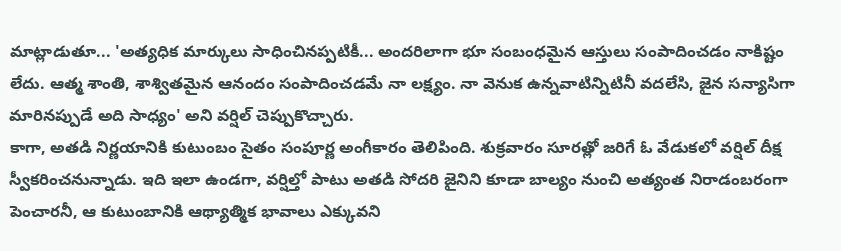మాట్లాడుతూ... 'అత్యధిక మార్కులు సాధించినప్పటికీ... అందరిలాగా భూ సంబంధమైన ఆస్తులు సంపాదించడం నాకిష్టం లేదు. ఆత్మ శాంతి, శాశ్వితమైన ఆనందం సంపాదించడమే నా లక్ష్యం. నా వెనుక ఉన్నవాటిన్నిటినీ వదలేసి, జైన సన్యాసిగా మారినప్పుడే అది సాధ్యం' అని వర్షిల్ చెప్పుకొచ్చారు.
కాగా, అతడి నిర్ణయానికి కుటుంబం సైతం సంపూర్ణ అంగీకారం తెలిపింది. శుక్రవారం సూరత్లో జరిగే ఓ వేడుకలో వర్షిల్ దీక్ష స్వీకరించనున్నాడు. ఇది ఇలా ఉండగా, వర్షిల్తో పాటు అతడి సోదరి జైనిని కూడా బాల్యం నుంచి అత్యంత నిరాడంబరంగా పెంచారనీ, ఆ కుటుంబానికి ఆథ్యాత్మిక భావాలు ఎక్కువని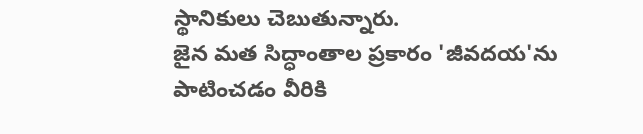స్థానికులు చెబుతున్నారు.
జైన మత సిద్ధాంతాల ప్రకారం 'జీవదయ'ను పాటించడం వీరికి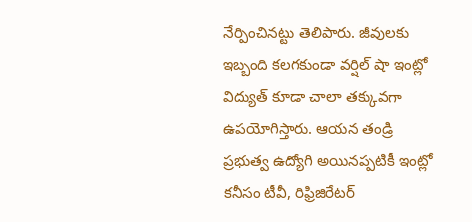నేర్పించినట్టు తెలిపారు. జీవులకు ఇబ్బంది కలగకుండా వర్షిల్ షా ఇంట్లో విద్యుత్ కూడా చాలా తక్కువగా ఉపయోగిస్తారు. ఆయన తండ్రి ప్రభుత్వ ఉద్యోగి అయినప్పటికీ ఇంట్లో కనీసం టీవీ, రిఫ్రిజిరేటర్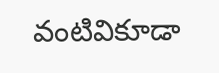వంటివికూడా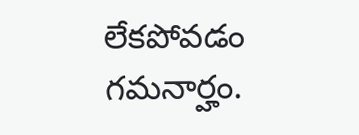లేకపోవడం గమనార్హం.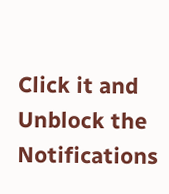Click it and Unblock the Notifications